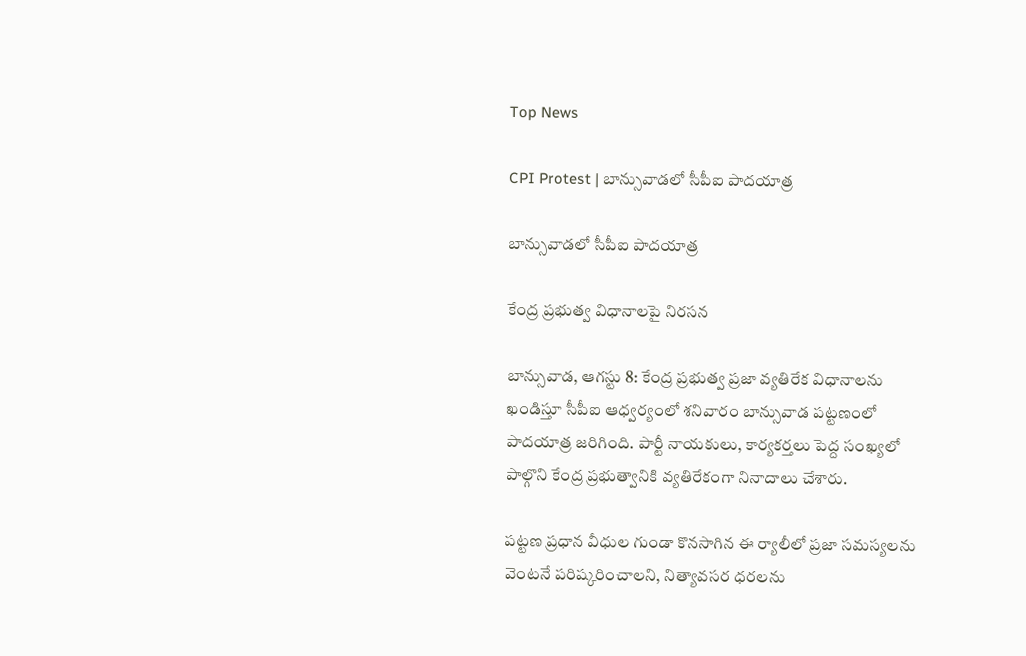Top News

CPI Protest | బాన్సువాడలో సీపీఐ పాదయాత్ర

బాన్సువాడలో సీపీఐ పాదయాత్ర

కేంద్ర ప్రభుత్వ విధానాలపై నిరసన

బాన్సువాడ, ఆగస్టు 8: కేంద్ర ప్రభుత్వ ప్రజా వ్యతిరేక విధానాలను ఖండిస్తూ సీపీఐ ఆధ్వర్యంలో శనివారం బాన్సువాడ పట్టణంలో పాదయాత్ర జరిగింది. పార్టీ నాయకులు, కార్యకర్తలు పెద్ద సంఖ్యలో పాల్గొని కేంద్ర ప్రభుత్వానికి వ్యతిరేకంగా నినాదాలు చేశారు.

పట్టణ ప్రధాన వీధుల గుండా కొనసాగిన ఈ ర్యాలీలో ప్రజా సమస్యలను వెంటనే పరిష్కరించాలని, నిత్యావసర ధరలను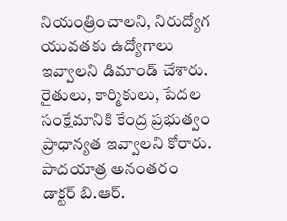నియంత్రించాలని, నిరుద్యోగ యువతకు ఉద్యోగాలు ఇవ్వాలని డిమాండ్ చేశారు. రైతులు, కార్మికులు, పేదల సంక్షేమానికి కేంద్ర ప్రభుత్వం ప్రాధాన్యత ఇవ్వాలని కోరారు. పాదయాత్ర అనంతరం డాక్టర్ బి.ఆర్.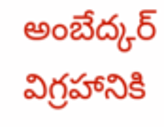అంబేద్కర్ విగ్రహానికి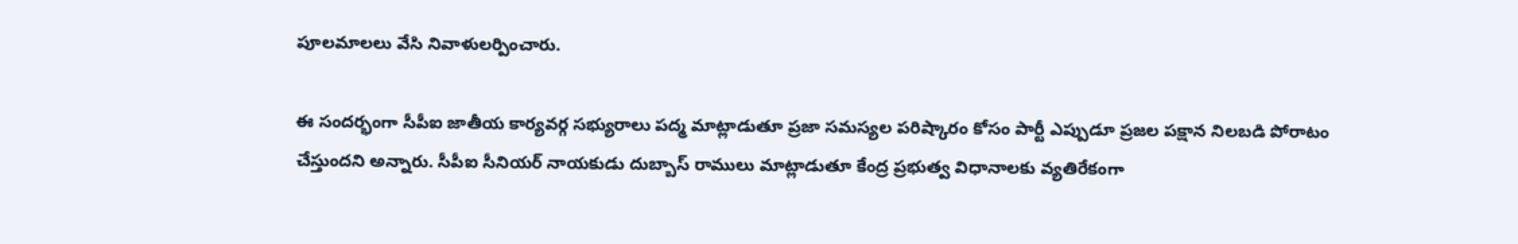పూలమాలలు వేసి నివాళులర్పించారు.

ఈ సందర్భంగా సీపీఐ జాతీయ కార్యవర్గ సభ్యురాలు పద్మ మాట్లాడుతూ ప్రజా సమస్యల పరిష్కారం కోసం పార్టీ ఎప్పుడూ ప్రజల పక్షాన నిలబడి పోరాటం చేస్తుందని అన్నారు. సీపీఐ సీనియర్ నాయకుడు దుబ్బాస్ రాములు మాట్లాడుతూ కేంద్ర ప్రభుత్వ విధానాలకు వ్యతిరేకంగా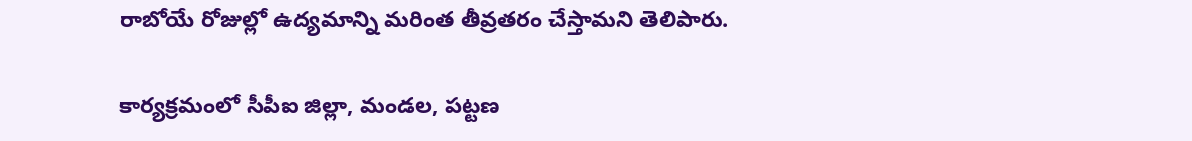రాబోయే రోజుల్లో ఉద్యమాన్ని మరింత తీవ్రతరం చేస్తామని తెలిపారు.

కార్యక్రమంలో సీపీఐ జిల్లా, మండల, పట్టణ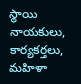స్థాయి నాయకులు, కార్యకర్తలు, మహిళా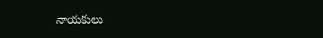నాయకులు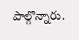పాల్గొన్నారు.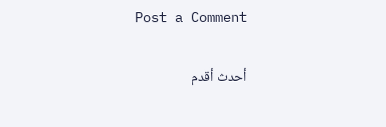Post a Comment

أحدث أقدم